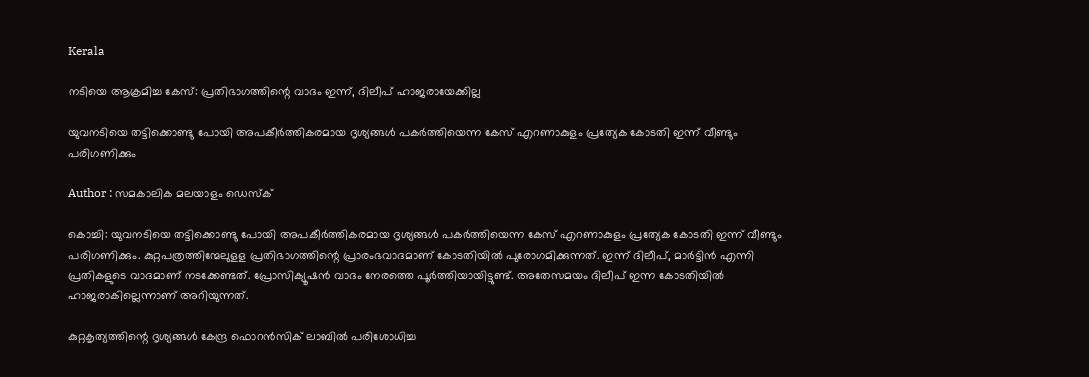Kerala

നടിയെ ആക്രമിച്ച കേസ്: പ്രതിഭാഗത്തിന്റെ വാദം ഇന്ന്, ദിലീപ് ഹാജരായേക്കില്ല

യുവനടിയെ തട്ടിക്കൊണ്ടു പോയി അപകീര്‍ത്തികരമായ ദൃശ്യങ്ങള്‍ പകര്‍ത്തിയെന്ന കേസ് എറണാകുളം പ്രത്യേക കോടതി ഇന്ന് വീണ്ടും പരിഗണിക്കും

Author : സമകാലിക മലയാളം ഡെസ്ക്

കൊച്ചി: യുവനടിയെ തട്ടിക്കൊണ്ടു പോയി അപകീര്‍ത്തികരമായ ദൃശ്യങ്ങള്‍ പകര്‍ത്തിയെന്ന കേസ് എറണാകുളം പ്രത്യേക കോടതി ഇന്ന് വീണ്ടും പരിഗണിക്കും. കുറ്റപത്രത്തിന്മേലുളള പ്രതിഭാഗത്തിന്റെ പ്രാരംഭവാദമാണ് കോടതിയില്‍ പുരോഗമിക്കുന്നത്. ഇന്ന് ദിലീപ്, മാര്‍ട്ടിന്‍ എന്നി പ്രതികളുടെ വാദമാണ് നടക്കേണ്ടത്. പ്രോസിക്യൂഷന്‍ വാദം നേരത്തെ പൂര്‍ത്തിയായിട്ടുണ്ട്. അതേസമയം ദിലീപ് ഇന്ന കോടതിയില്‍ ഹാജരാകില്ലെന്നാണ് അറിയുന്നത്.

കുറ്റകൃത്യത്തിന്റെ ദൃശ്യങ്ങള്‍ കേന്ദ്ര ഫൊറന്‍സിക് ലാബില്‍ പരിശോധിച്ച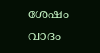ശേഷം വാദം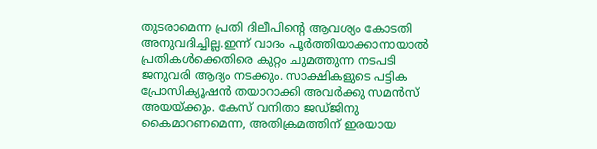തുടരാമെന്ന പ്രതി ദിലീപിന്റെ ആവശ്യം കോടതി അനുവദിച്ചില്ല.ഇന്ന് വാദം പൂര്‍ത്തിയാക്കാനായാല്‍ പ്രതികള്‍ക്കെതിരെ കുറ്റം ചുമത്തുന്ന നടപടി ജനുവരി ആദ്യം നടക്കും. സാക്ഷികളുടെ പട്ടിക പ്രോസിക്യൂഷന്‍ തയാറാക്കി അവര്‍ക്കു സമന്‍സ് അയയ്ക്കും. കേസ് വനിതാ ജഡ്ജിനു കൈമാറണമെന്ന, അതിക്രമത്തിന് ഇരയായ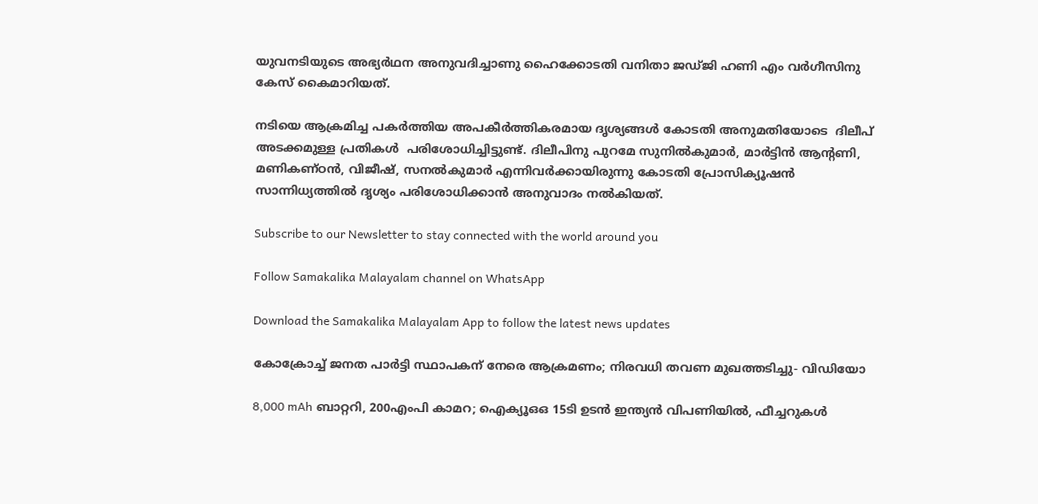യുവനടിയുടെ അഭ്യര്‍ഥന അനുവദിച്ചാണു ഹൈക്കോടതി വനിതാ ജഡ്ജി ഹണി എം വര്‍ഗീസിനു കേസ് കൈമാറിയത്.

നടിയെ ആക്രമിച്ച പകര്‍ത്തിയ അപകീര്‍ത്തികരമായ ദൃശ്യങ്ങള്‍ കോടതി അനുമതിയോടെ  ദിലീപ് അടക്കമുള്ള പ്രതികള്‍  പരിശോധിച്ചിട്ടുണ്ട്. ദിലീപിനു പുറമേ സുനില്‍കുമാര്‍, മാര്‍ട്ടിന്‍ ആന്റണി, മണികണ്ഠന്‍, വിജീഷ്, സനല്‍കുമാര്‍ എന്നിവര്‍ക്കായിരുന്നു കോടതി പ്രോസിക്യൂഷന്‍ സാന്നിധ്യത്തില്‍ ദൃശ്യം പരിശോധിക്കാന്‍ അനുവാദം നല്‍കിയത്.

Subscribe to our Newsletter to stay connected with the world around you

Follow Samakalika Malayalam channel on WhatsApp

Download the Samakalika Malayalam App to follow the latest news updates

കോക്രോച്ച് ജനത പാര്‍ട്ടി സ്ഥാപകന് നേരെ ആക്രമണം; നിരവധി തവണ മുഖത്തടിച്ചു- വിഡിയോ

8,000 mAh ബാറ്ററി, 200എംപി കാമറ; ഐക്യൂഒഒ 15ടി ഉടന്‍ ഇന്ത്യന്‍ വിപണിയില്‍, ഫീച്ചറുകള്‍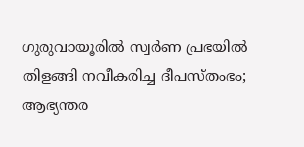ഗുരുവായൂരില്‍ സ്വര്‍ണ പ്രഭയില്‍ തിളങ്ങി നവീകരിച്ച ദീപസ്തംഭം; ആഭ്യന്തര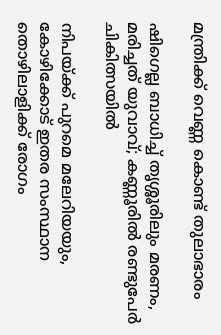മന്ത്രിക്ക് വെണ്ണ കൊണ്ട് തുലാഭാരം

ഷിഗെല്ല ബാധിച്ച് തൃശ്ശൂരിലും മരണം, മരിച്ചത് യുവാവ്; കണ്ണൂരില്‍ രണ്ടുപേര്‍ ചികിത്സയില്‍

നിപയ്ക്ക് പുറമെ മലേറിയയും, കോഴിക്കോട് ഇതര സംസ്ഥാന തൊഴിലാളിക്ക് രോഗം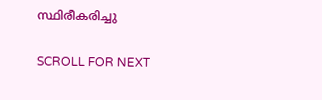സ്ഥിരീകരിച്ചു

SCROLL FOR NEXT